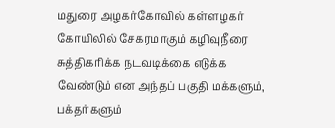மதுரை அழகர்கோவில் கள்ளழகர் கோயிலில் சேகரமாகும் கழிவுநீரை சுத்திகரிக்க நடவடிக்கை எடுக்க வேண்டும் என அந்தப் பகுதி மக்களும், பக்தர்களும்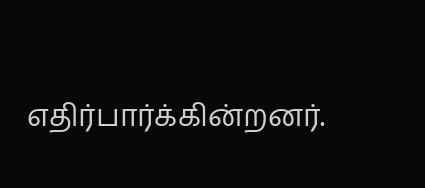எதிர்பார்க்கின்றனர்.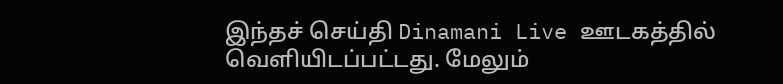இந்தச் செய்தி Dinamani Live ஊடகத்தில் வெளியிடப்பட்டது. மேலும்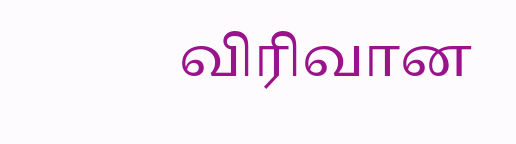விரிவான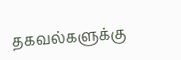தகவல்களுக்கு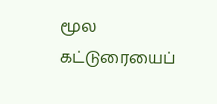மூல கட்டுரையைப்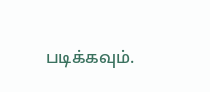படிக்கவும்.